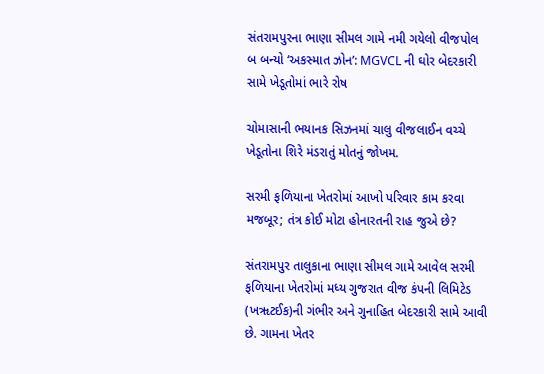સંતરામપુરના ભાણા સીમલ ગામે નમી ગયેલો વીજપોલ બ બન્યો ‘અકસ્માત ઝોન’: MGVCL ની ઘોર બેદરકારી સામે ખેડૂતોમાં ભારે રોષ

ચોમાસાની ભયાનક સિઝનમાં ચાલુ વીજલાઈન વચ્ચે ખેડૂતોના શિરે મંડરાતું મોતનું જોખમ.

સરમી ફળિયાના ખેતરોમાં આખો પરિવાર કામ કરવા મજબૂર; તંત્ર કોઈ મોટા હોનારતની રાહ જુએ છે?

સંતરામપુર તાલુકાના ભાણા સીમલ ગામે આવેલ સરમી ફળિયાના ખેતરોમાં મધ્ય ગુજરાત વીજ કંપની લિમિટેડ (ખૠટઈક)ની ગંભીર અને ગુનાહિત બેદરકારી સામે આવી છે. ગામના ખેતર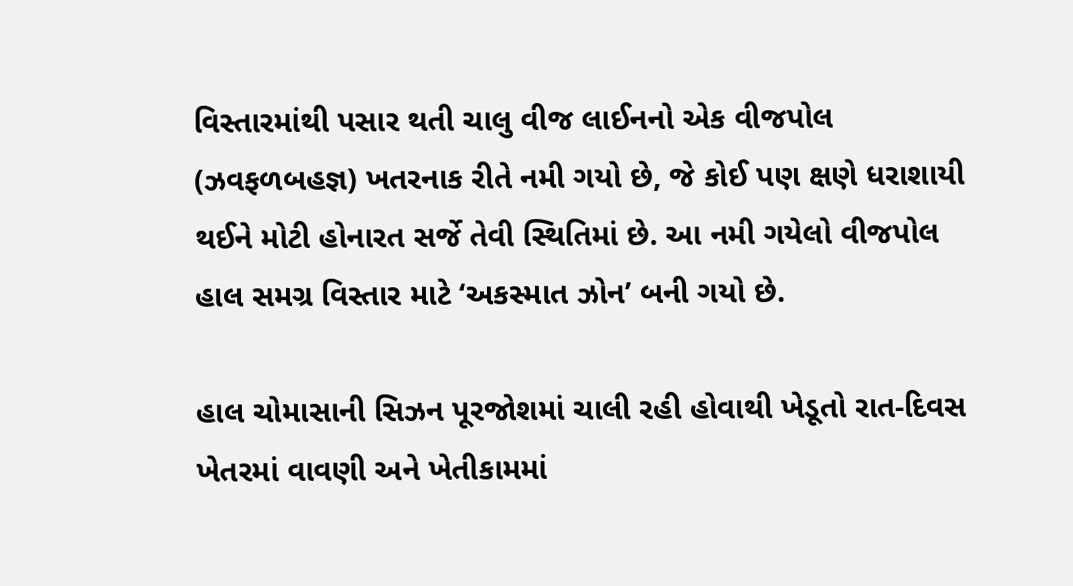વિસ્તારમાંથી પસાર થતી ચાલુ વીજ લાઈનનો એક વીજપોલ (ઝવફળબહજ્ઞ) ખતરનાક રીતે નમી ગયો છે, જે કોઈ પણ ક્ષણે ધરાશાયી થઈને મોટી હોનારત સર્જે તેવી સ્થિતિમાં છે. આ નમી ગયેલો વીજપોલ હાલ સમગ્ર વિસ્તાર માટે ‘અકસ્માત ઝોન’ બની ગયો છે.

હાલ ચોમાસાની સિઝન પૂરજોશમાં ચાલી રહી હોવાથી ખેડૂતો રાત-દિવસ ખેતરમાં વાવણી અને ખેતીકામમાં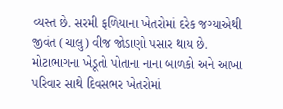વ્યસ્ત છે. સરમી ફળિયાના ખેતરોમાં દરેક જગ્યાએથી જીવંત (ચાલુ) વીજ જોડાણો પસાર થાય છે. મોટાભાગના ખેડૂતો પોતાના નાના બાળકો અને આખા પરિવાર સાથે દિવસભર ખેતરોમાં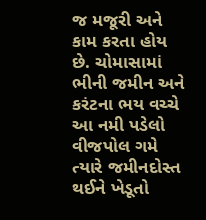જ મજૂરી અને કામ કરતા હોય છે. ચોમાસામાં ભીની જમીન અને કરંટના ભય વચ્ચે આ નમી પડેલો વીજપોલ ગમે ત્યારે જમીનદોસ્ત થઈને ખેડૂતો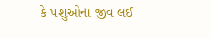કે પશુઓના જીવ લઈ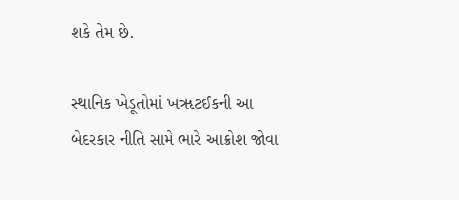શકે તેમ છે.

સ્થાનિક ખેડૂતોમાં ખૠટઈકની આ બેદરકાર નીતિ સામે ભારે આક્રોશ જોવા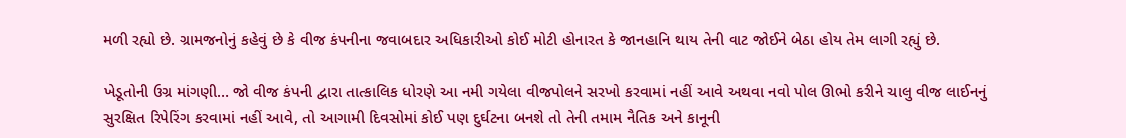મળી રહ્યો છે. ગ્રામજનોનું કહેવું છે કે વીજ કંપનીના જવાબદાર અધિકારીઓ કોઈ મોટી હોનારત કે જાનહાનિ થાય તેની વાટ જોઈને બેઠા હોય તેમ લાગી રહ્યું છે.

ખેડૂતોની ઉગ્ર માંગણી… જો વીજ કંપની દ્વારા તાત્કાલિક ધોરણે આ નમી ગયેલા વીજપોલને સરખો કરવામાં નહીં આવે અથવા નવો પોલ ઊભો કરીને ચાલુ વીજ લાઈનનું સુરક્ષિત રિપેરિંગ કરવામાં નહીં આવે, તો આગામી દિવસોમાં કોઈ પણ દુર્ઘટના બનશે તો તેની તમામ નૈતિક અને કાનૂની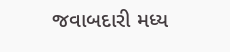જવાબદારી મધ્ય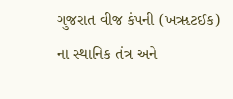ગુજરાત વીજ કંપની (ખૠટઈક) ના સ્થાનિક તંત્ર અને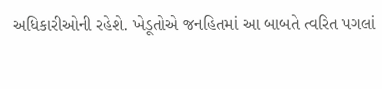અધિકારીઓની રહેશે. ખેડૂતોએ જનહિતમાં આ બાબતે ત્વરિત પગલાં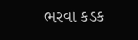ભરવા કડક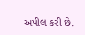અપીલ કરી છે.